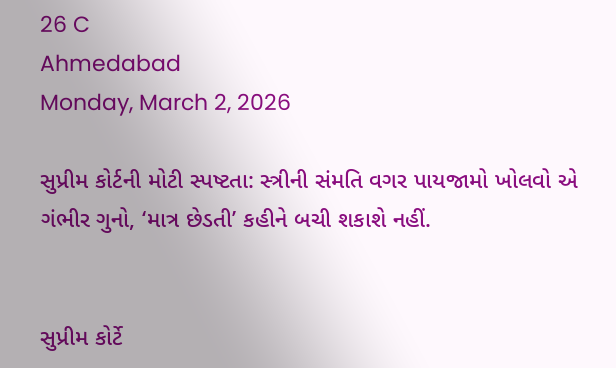26 C
Ahmedabad
Monday, March 2, 2026

સુપ્રીમ કોર્ટની મોટી સ્પષ્ટતા: સ્ત્રીની સંમતિ વગર પાયજામો ખોલવો એ ગંભીર ગુનો, ‘માત્ર છેડતી’ કહીને બચી શકાશે નહીં.


સુપ્રીમ કોર્ટે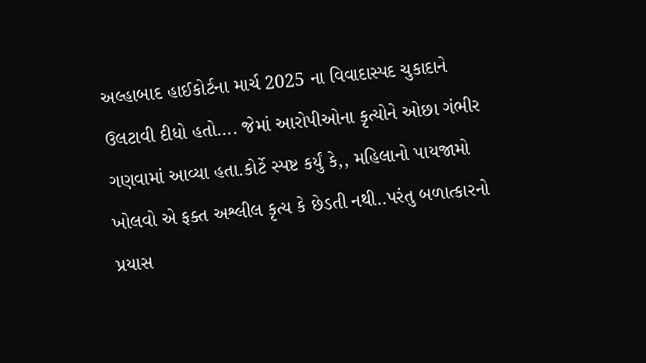અલ્હાબાદ હાઈકોર્ટના માર્ચ 2025 ના વિવાદાસ્પદ ચુકાદાને ઉલટાવી દીધો હતો…. જેમાં આરોપીઓના કૃત્યોને ઓછા ગંભીર ગણવામાં આવ્યા હતા.કોર્ટે સ્પષ્ટ કર્યું કે,, મહિલાનો પાયજામો ખોલવો એ ફક્ત અશ્લીલ કૃત્ય કે છેડતી નથી..પરંતુ બળાત્કારનો પ્રયાસ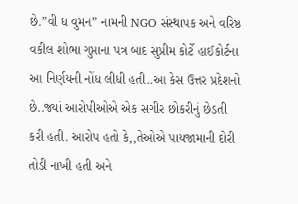છે.”વી ધ વુમન” નામની NGO સંસ્થાપક અને વરિષ્ઠ વકીલ શોભા ગુપ્તાના પત્ર બાદ સુપ્રીમ કોર્ટે હાઈકોર્ટના આ નિર્ણયની નોંધ લીધી હતી..આ કેસ ઉત્તર પ્રદેશનો છે..જ્યાં આરોપીઓએ એક સગીર છોકરીનું છેડતી કરી હતી. આરોપ હતો કે,,તેઓએ પાયજામાની દોરી તોડી નાખી હતી અને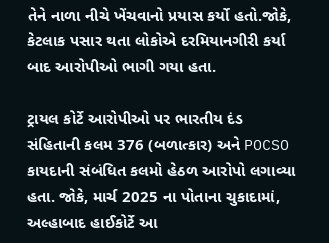તેને નાળા નીચે ખેંચવાનો પ્રયાસ કર્યો હતો.જોકે, કેટલાક પસાર થતા લોકોએ દરમિયાનગીરી કર્યા બાદ આરોપીઓ ભાગી ગયા હતા.

ટ્રાયલ કોર્ટે આરોપીઓ પર ભારતીય દંડ સંહિતાની કલમ 376 (બળાત્કાર) અને POCSO કાયદાની સંબંધિત કલમો હેઠળ આરોપો લગાવ્યા હતા. જોકે, માર્ચ 2025 ના પોતાના ચુકાદામાં, અલ્હાબાદ હાઈકોર્ટે આ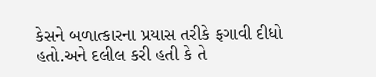કેસને બળાત્કારના પ્રયાસ તરીકે ફગાવી દીધો હતો.અને દલીલ કરી હતી કે તે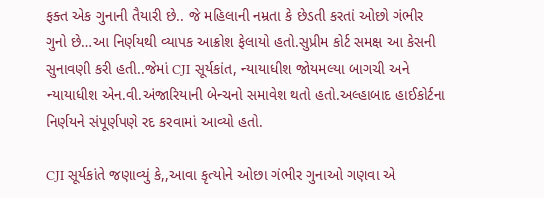ફક્ત એક ગુનાની તૈયારી છે.. જે મહિલાની નમ્રતા કે છેડતી કરતાં ઓછો ગંભીર ગુનો છે…આ નિર્ણયથી વ્યાપક આક્રોશ ફેલાયો હતો.સુપ્રીમ કોર્ટ સમક્ષ આ કેસની સુનાવણી કરી હતી..જેમાં CJI સૂર્યકાંત, ન્યાયાધીશ જોયમલ્યા બાગચી અને ન્યાયાધીશ એન.વી.અંજારિયાની બેન્ચનો સમાવેશ થતો હતો.અલ્હાબાદ હાઈકોર્ટના નિર્ણયને સંપૂર્ણપણે રદ કરવામાં આવ્યો હતો.

CJI સૂર્યકાંતે જણાવ્યું કે,,આવા કૃત્યોને ઓછા ગંભીર ગુનાઓ ગણવા એ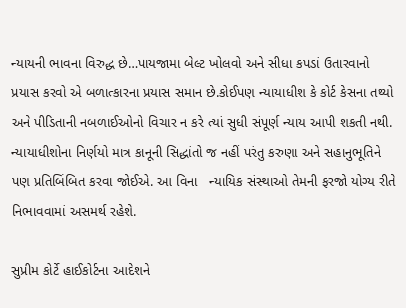ન્યાયની ભાવના વિરુદ્ધ છે…પાયજામા બેલ્ટ ખોલવો અને સીધા કપડાં ઉતારવાનો પ્રયાસ કરવો એ બળાત્કારના પ્રયાસ સમાન છે.કોઈપણ ન્યાયાધીશ કે કોર્ટ કેસના તથ્યો અને પીડિતાની નબળાઈઓનો વિચાર ન કરે ત્યાં સુધી સંપૂર્ણ ન્યાય આપી શકતી નથી. ન્યાયાધીશોના નિર્ણયો માત્ર કાનૂની સિદ્ધાંતો જ નહીં પરંતુ કરુણા અને સહાનુભૂતિને પણ પ્રતિબિંબિત કરવા જોઈએ. આ વિના   ન્યાયિક સંસ્થાઓ તેમની ફરજો યોગ્ય રીતે નિભાવવામાં અસમર્થ રહેશે.

સુપ્રીમ કોર્ટે હાઈકોર્ટના આદેશને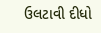ઉલટાવી દીધો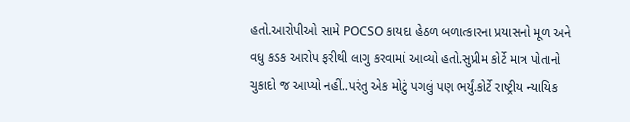હતો.આરોપીઓ સામે POCSO કાયદા હેઠળ બળાત્કારના પ્રયાસનો મૂળ અને વધુ કડક આરોપ ફરીથી લાગુ કરવામાં આવ્યો હતો.સુપ્રીમ કોર્ટે માત્ર પોતાનો ચુકાદો જ આપ્યો નહીં..પરંતુ એક મોટું પગલું પણ ભર્યું.કોર્ટે રાષ્ટ્રીય ન્યાયિક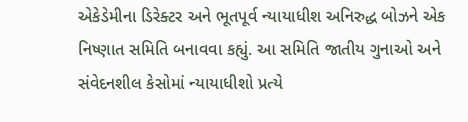એકેડેમીના ડિરેક્ટર અને ભૂતપૂર્વ ન્યાયાધીશ અનિરુદ્ધ બોઝને એક નિષ્ણાત સમિતિ બનાવવા કહ્યું. આ સમિતિ જાતીય ગુનાઓ અને સંવેદનશીલ કેસોમાં ન્યાયાધીશો પ્રત્યે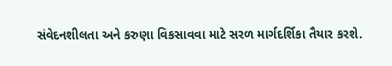સંવેદનશીલતા અને કરુણા વિકસાવવા માટે સરળ માર્ગદર્શિકા તૈયાર કરશે.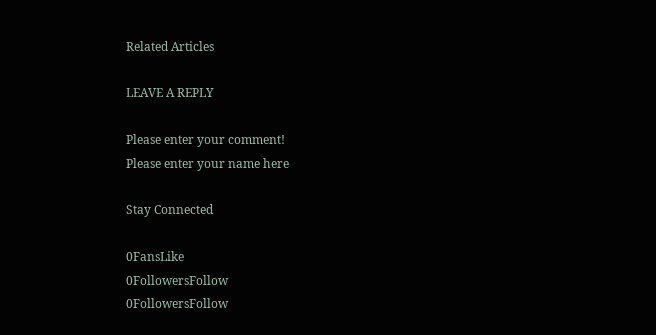Related Articles

LEAVE A REPLY

Please enter your comment!
Please enter your name here

Stay Connected

0FansLike
0FollowersFollow
0FollowersFollow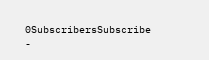0SubscribersSubscribe
-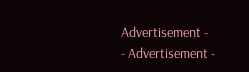Advertisement -
- Advertisement -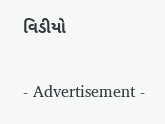વિડીયો

- Advertisement -